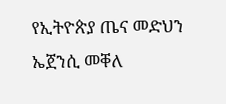የኢትዮጵያ ጤና መድህን ኤጀንሲ መቐለ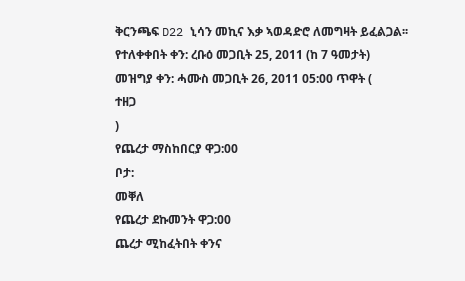ቅርንጫፍ D22 ኒሳን መኪና እቃ ኣወዳድሮ ለመግዛት ይፈልጋል፡፡
የተለቀቀበት ቀን: ረቡዕ መጋቢት 25, 2011 (ከ 7 ዓመታት)
መዝግያ ቀን: ሓሙስ መጋቢት 26, 2011 05:00 ጥዋት (
ተዘጋ
)
የጨረታ ማስከበርያ ዋጋ:00
ቦታ:
መቐለ
የጨረታ ደኩመንት ዋጋ:00
ጨረታ ሚከፈትበት ቀንና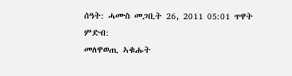ሰዓት: ሓሙስ መጋቢት 26, 2011 05:01 ጥዋት
ምድብ:
መለዋወጢ ኣቁሑት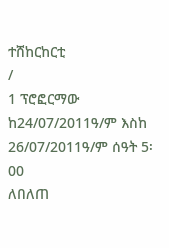ተሸከርከርቲ
/
1 ፕሮፎርማው ከ24/07/2011ዓ/ም እስከ 26/07/2011ዓ/ም ሰዓት 5፡00
ለበለጠ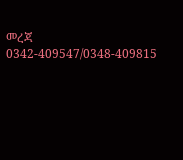መረጃ 0342-409547/0348-409815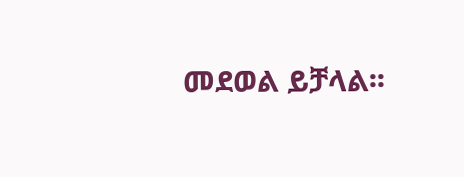መደወል ይቻላል፡፡